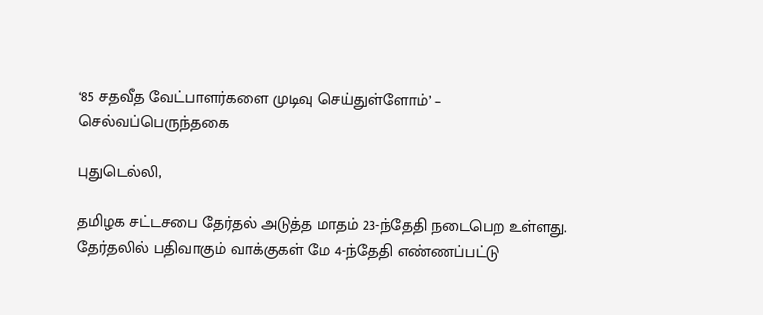‘85 சதவீத வேட்பாளர்களை முடிவு செய்துள்ளோம்’ – செல்வப்பெருந்தகை

புதுடெல்லி,

தமிழக சட்டசபை தேர்தல் அடுத்த மாதம் 23-ந்தேதி நடைபெற உள்ளது. தேர்தலில் பதிவாகும் வாக்குகள் மே 4-ந்தேதி எண்ணப்பட்டு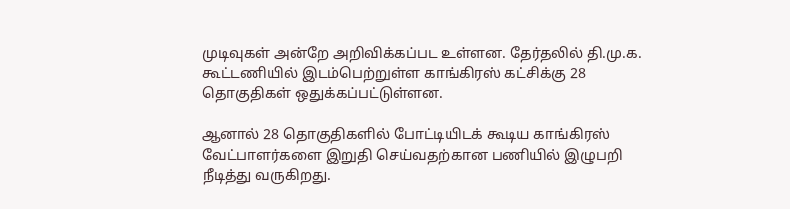முடிவுகள் அன்றே அறிவிக்கப்பட உள்ளன. தேர்தலில் தி.மு.க. கூட்டணியில் இடம்பெற்றுள்ள காங்கிரஸ் கட்சிக்கு 28 தொகுதிகள் ஒதுக்கப்பட்டுள்ளன.

ஆனால் 28 தொகுதிகளில் போட்டியிடக் கூடிய காங்கிரஸ் வேட்பாளர்களை இறுதி செய்வதற்கான பணியில் இழுபறி நீடித்து வருகிறது.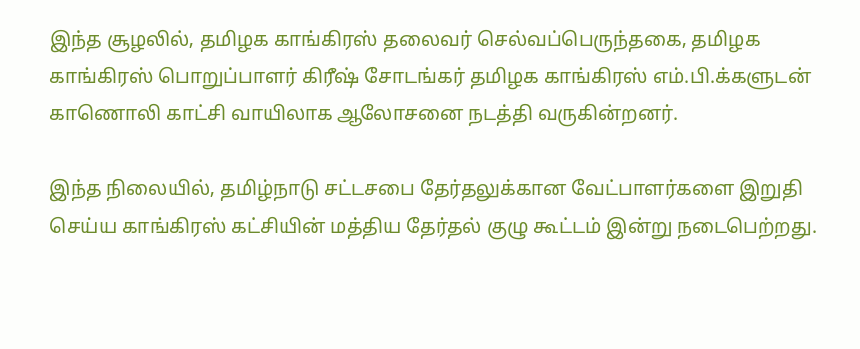இந்த சூழலில், தமிழக காங்கிரஸ் தலைவர் செல்வப்பெருந்தகை, தமிழக காங்கிரஸ் பொறுப்பாளர் கிரீஷ் சோடங்கர் தமிழக காங்கிரஸ் எம்.பி.க்களுடன் காணொலி காட்சி வாயிலாக ஆலோசனை நடத்தி வருகின்றனர்.

இந்த நிலையில், தமிழ்நாடு சட்டசபை தேர்தலுக்கான வேட்பாளர்களை இறுதி செய்ய காங்கிரஸ் கட்சியின் மத்திய தேர்தல் குழு கூட்டம் இன்று நடைபெற்றது.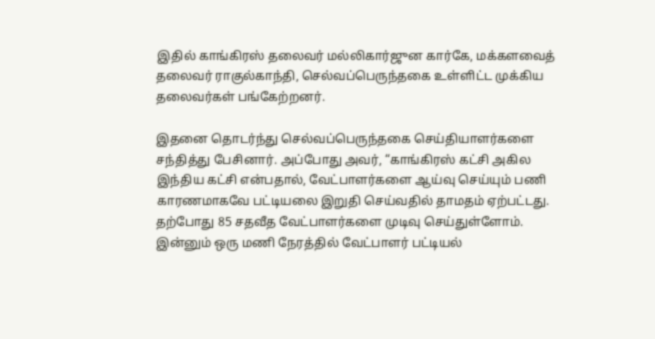இதில் காங்கிரஸ் தலைவர் மல்லிகார்ஜுன கார்கே, மக்களவைத் தலைவர் ராகுல்காந்தி, செல்வப்பெருந்தகை உள்ளிட்ட முக்கிய தலைவர்கள் பங்கேற்றனர்.

இதனை தொடர்ந்து செல்வப்பெருந்தகை செய்தியாளர்களை சந்தித்து பேசினார். அப்போது அவர், “காங்கிரஸ் கட்சி அகில இந்திய கட்சி என்பதால், வேட்பாளர்களை ஆய்வு செய்யும் பணி காரணமாகவே பட்டியலை இறுதி செய்வதில் தாமதம் ஏற்பட்டது. தற்போது 85 சதவீத வேட்பாளர்களை முடிவு செய்துள்ளோம். இன்னும் ஒரு மணி நேரத்தில் வேட்பாளர் பட்டியல்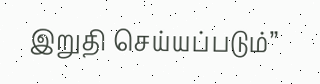இறுதி செய்யப்படும்”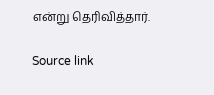என்று தெரிவித்தார்.

Source link